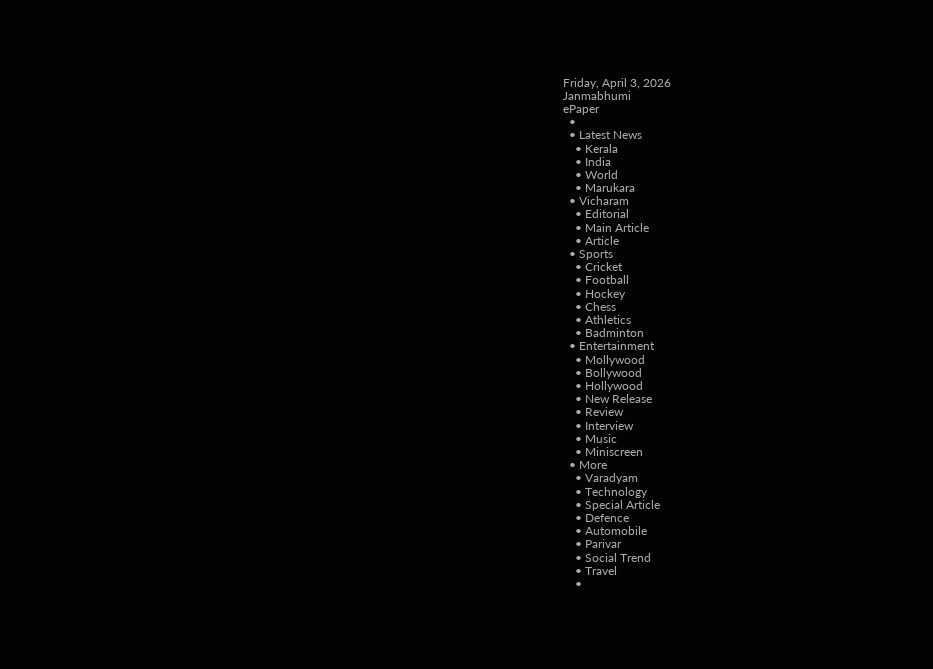Friday, April 3, 2026
Janmabhumi
ePaper
  •
  • Latest News
    • Kerala
    • India
    • World
    • Marukara
  • Vicharam
    • Editorial
    • Main Article
    • Article
  • Sports
    • Cricket
    • Football
    • Hockey
    • Chess
    • Athletics
    • Badminton
  • Entertainment
    • Mollywood
    • Bollywood
    • Hollywood
    • New Release
    • Review
    • Interview
    • Music
    • Miniscreen
  • More
    • Varadyam
    • Technology
    • Special Article
    • Defence
    • Automobile
    • Parivar
    • Social Trend
    • Travel
    •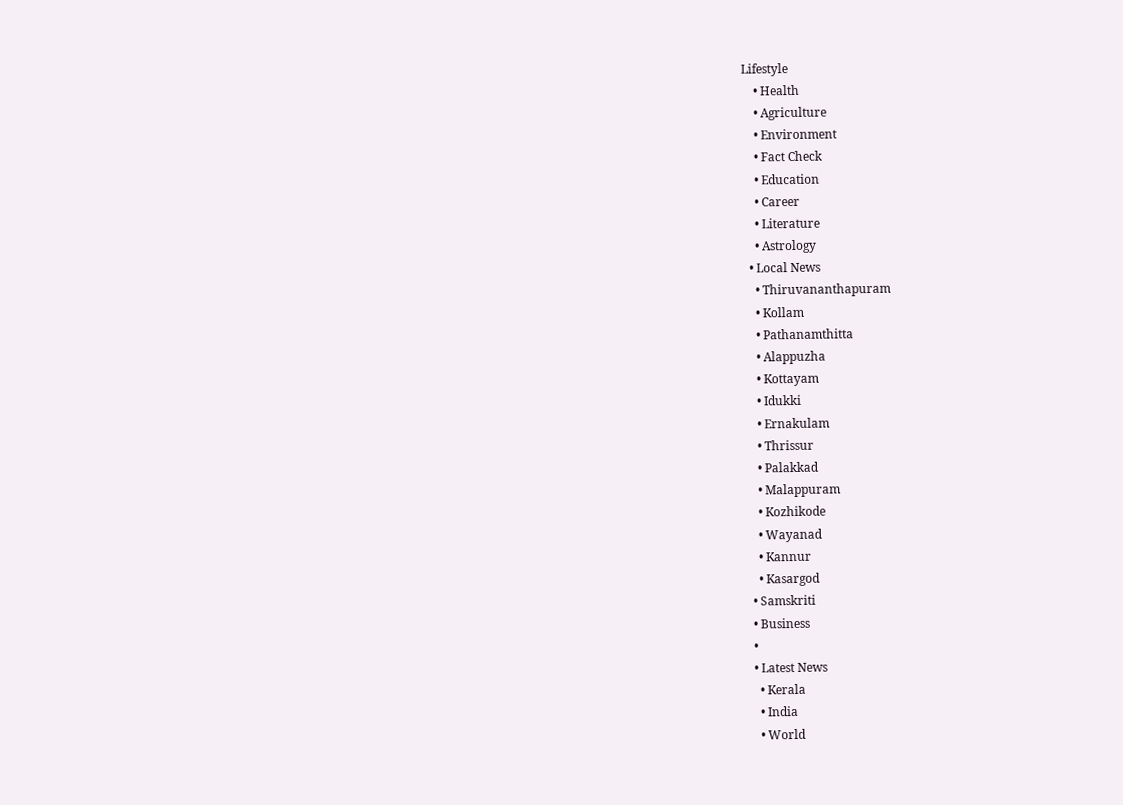Lifestyle
    • Health
    • Agriculture
    • Environment
    • Fact Check
    • Education
    • Career
    • Literature
    • Astrology
  • Local News
    • Thiruvananthapuram
    • Kollam
    • Pathanamthitta
    • Alappuzha
    • Kottayam
    • Idukki
    • Ernakulam
    • Thrissur
    • Palakkad
    • Malappuram
    • Kozhikode
    • Wayanad
    • Kannur
    • Kasargod
  • Samskriti
  • Business
  •
  • Latest News
    • Kerala
    • India
    • World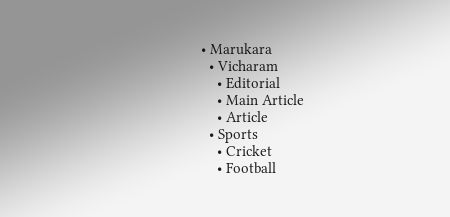• Marukara
  • Vicharam
    • Editorial
    • Main Article
    • Article
  • Sports
    • Cricket
    • Football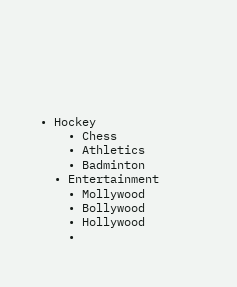• Hockey
    • Chess
    • Athletics
    • Badminton
  • Entertainment
    • Mollywood
    • Bollywood
    • Hollywood
    •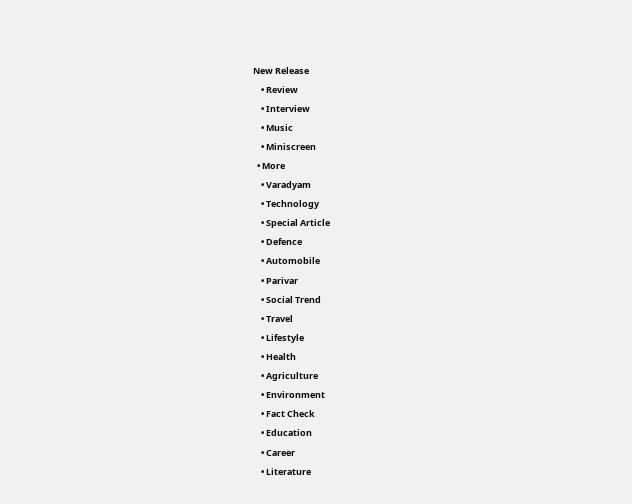New Release
    • Review
    • Interview
    • Music
    • Miniscreen
  • More
    • Varadyam
    • Technology
    • Special Article
    • Defence
    • Automobile
    • Parivar
    • Social Trend
    • Travel
    • Lifestyle
    • Health
    • Agriculture
    • Environment
    • Fact Check
    • Education
    • Career
    • Literature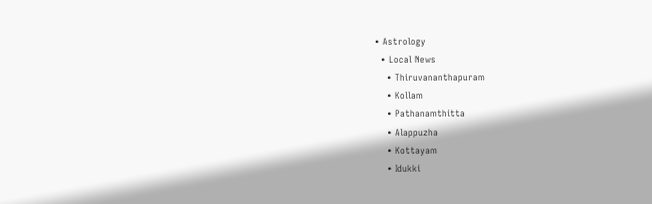• Astrology
  • Local News
    • Thiruvananthapuram
    • Kollam
    • Pathanamthitta
    • Alappuzha
    • Kottayam
    • Idukki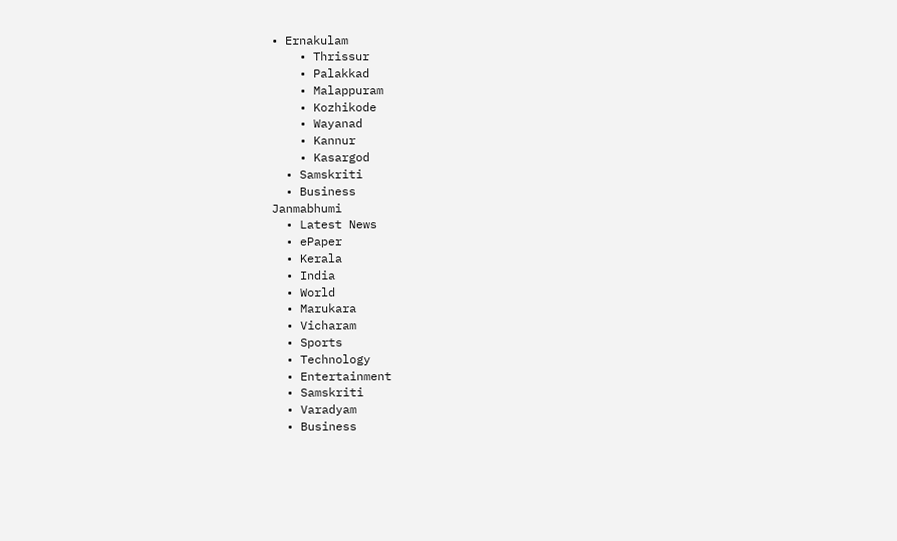• Ernakulam
    • Thrissur
    • Palakkad
    • Malappuram
    • Kozhikode
    • Wayanad
    • Kannur
    • Kasargod
  • Samskriti
  • Business
Janmabhumi
  • Latest News
  • ePaper
  • Kerala
  • India
  • World
  • Marukara
  • Vicharam
  • Sports
  • Technology
  • Entertainment
  • Samskriti
  • Varadyam
  • Business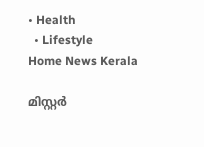• Health
  • Lifestyle
Home News Kerala

മിസ്റ്റര്‍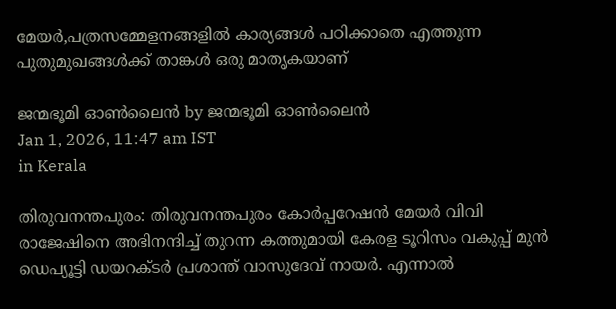മേയര്‍,പത്രസമ്മേളനങ്ങളില്‍ കാര്യങ്ങള്‍ പഠിക്കാതെ എത്തുന്ന പുതുമുഖങ്ങള്‍ക്ക് താങ്കള്‍ ഒരു മാതൃകയാണ്

ജന്മഭൂമി ഓണ്‍ലൈന്‍ by ജന്മഭൂമി ഓണ്‍ലൈന്‍
Jan 1, 2026, 11:47 am IST
in Kerala

തിരുവനന്തപുരം: തിരുവനന്തപുരം കോര്‍പ്പറേഷന്‍ മേയര്‍ വിവി രാജേഷിനെ അഭിനന്ദിച്ച് തുറന്ന കത്തുമായി കേരള ടൂറിസം വകുപ്പ് മുന്‍ ഡെപ്യൂട്ടി ഡയറക്ടര്‍ പ്രശാന്ത് വാസുദേവ് നായര്‍. എന്നാല്‍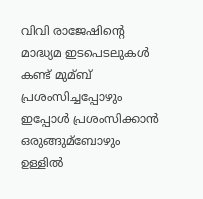വിവി രാജേഷിന്റെ മാദ്ധ്യമ ഇടപെടലുകള്‍ കണ്ട് മുമ്ബ് പ്രശംസിച്ചപ്പോഴും ഇപ്പോള്‍ പ്രശംസിക്കാൻ ഒരുങ്ങുമ്ബോഴും ഉള്ളില്‍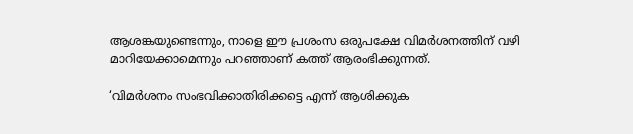ആശങ്കയുണ്ടെന്നും, നാളെ ഈ പ്രശംസ ഒരുപക്ഷേ വിമർശനത്തിന് വഴി മാറിയേക്കാമെന്നും പറഞ്ഞാണ് കത്ത് ആരംഭിക്കുന്നത്.

‘വിമര്‍ശനം സംഭവിക്കാതിരിക്കട്ടെ എന്ന് ആശിക്കുക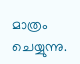മാത്രം ചെയ്യുന്നു.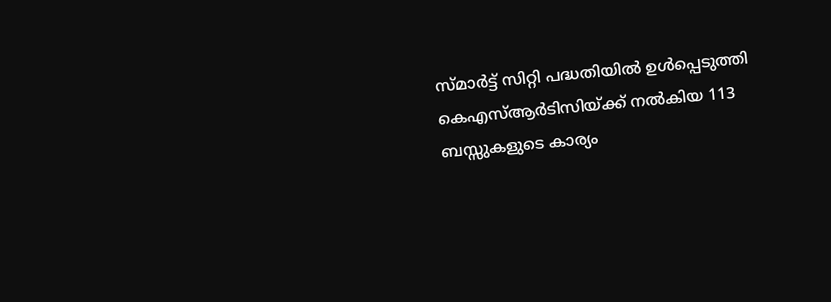സ്മാർട്ട് സിറ്റി പദ്ധതിയില്‍ ഉള്‍പ്പെടുത്തി കെഎസ്‌ആര്‍ടിസിയ്‌ക്ക് നല്‍കിയ 113 ബസ്സുകളുടെ കാര്യം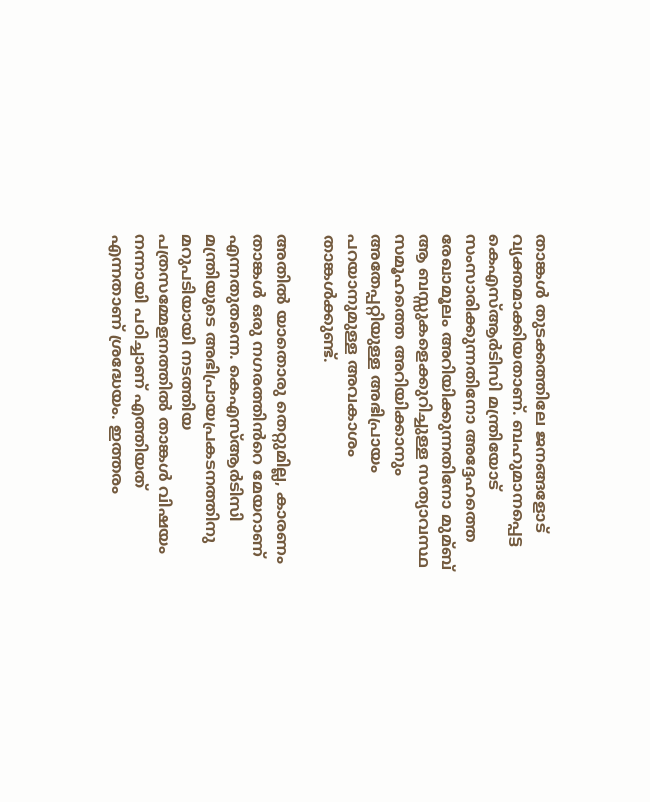താങ്കള്‍ തുടക്കത്തിലേ ജനങ്ങളോട് വ്യക്തമാക്കിയതാണ്. ബഹുമാനപ്പെട്ട കെഎസ്‌ആര്‍ടിസി മന്ത്രിയോട് സംസാരിക്കുന്നതിനോ അദ്ദേഹത്തെ രേഖാമൂലം അറിയിക്കുന്നതിനോ മുമ്ബ് ആ ബസ്സുകളെക്കുറിച്ചുള്ള സത്യാവസ്ഥ സമൂഹത്തെ അറിയിക്കാനും അതേപ്പറ്റിയുള്ള അഭിപ്രായം പറയാനുമുള്ള അവകാശം താങ്കള്‍ക്കുണ്ട്.

അതില്‍ യാതൊരു തെറ്റുമില്ല, കാരണം താങ്കള്‍ ഒരു നഗരത്തിൻറെ മേയറാണ് എന്നതുതന്നെ. കെഎസ്‌ആര്‍ടിസി മന്ത്രിയുടെ അഭിപ്രായപ്രകടനത്തിനു മറുപടിയായി നടത്തിയ പത്രസമ്മേളനത്തില്‍ താങ്കള്‍ വിഷയം നന്നായി പഠിച്ചാണ് എത്തിയത് എന്നതാണ് ശ്രദ്ധേയം. ഇത്തരം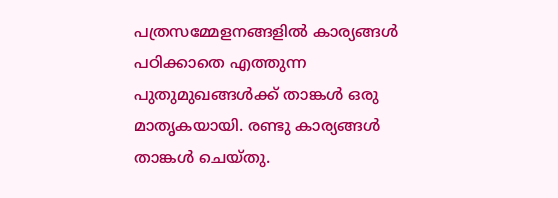പത്രസമ്മേളനങ്ങളില്‍ കാര്യങ്ങള്‍ പഠിക്കാതെ എത്തുന്ന പുതുമുഖങ്ങള്‍ക്ക് താങ്കള്‍ ഒരു മാതൃകയായി. രണ്ടു കാര്യങ്ങള്‍ താങ്കള്‍ ചെയ്തു.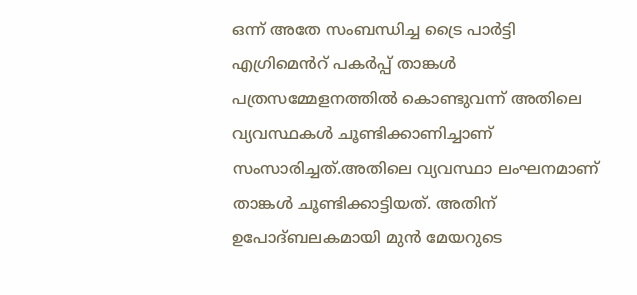ഒന്ന് അതേ സംബന്ധിച്ച ട്രൈ പാർട്ടി എഗ്രിമെൻറ് പകർപ്പ് താങ്കള്‍ പത്രസമ്മേളനത്തില്‍ കൊണ്ടുവന്ന് അതിലെ വ്യവസ്ഥകള്‍ ചൂണ്ടിക്കാണിച്ചാണ് സംസാരിച്ചത്.അതിലെ വ്യവസ്ഥാ ലംഘനമാണ് താങ്കള്‍ ചൂണ്ടിക്കാട്ടിയത്. അതിന് ഉപോദ്ബലകമായി മുൻ മേയറുടെ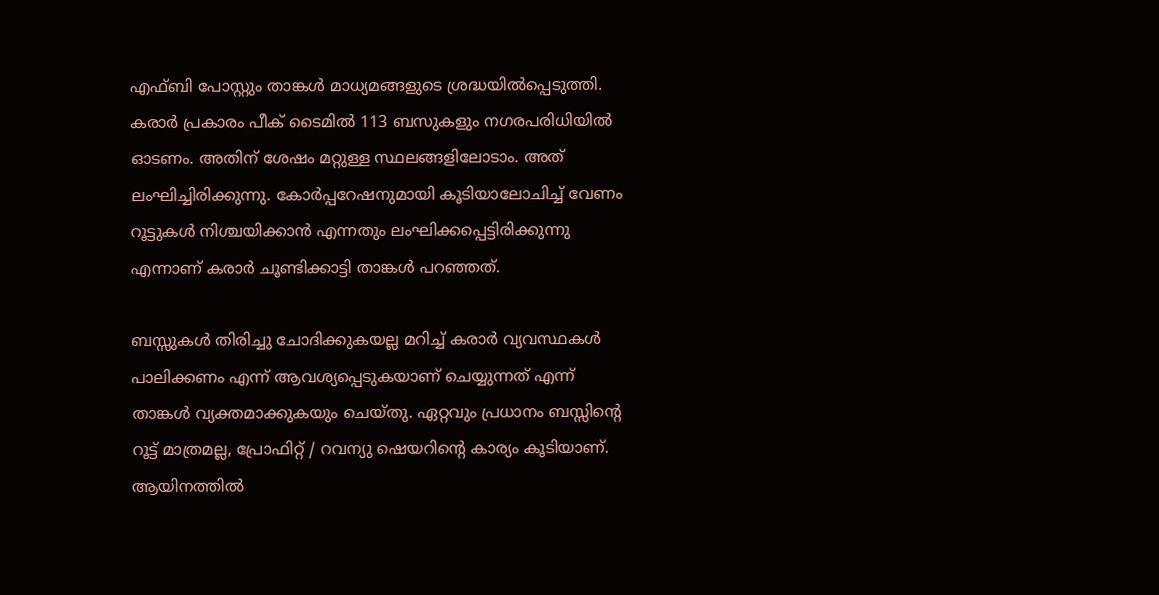എഫ്ബി പോസ്റ്റും താങ്കള്‍ മാധ്യമങ്ങളുടെ ശ്രദ്ധയില്‍പ്പെടുത്തി. കരാർ പ്രകാരം പീക് ടൈമില്‍ 113 ബസുകളും നഗരപരിധിയില്‍ ഓടണം. അതിന് ശേഷം മറ്റുള്ള സ്ഥലങ്ങളിലോടാം. അത് ലംഘിച്ചിരിക്കുന്നു. കോർപ്പറേഷനുമായി കൂടിയാലോചിച്ച്‌ വേണം റൂട്ടുകള്‍ നിശ്ചയിക്കാൻ എന്നതും ലംഘിക്കപ്പെട്ടിരിക്കുന്നു എന്നാണ് കരാർ ചൂണ്ടിക്കാട്ടി താങ്കള്‍ പറഞ്ഞത്.

ബസ്സുകള്‍ തിരിച്ചു ചോദിക്കുകയല്ല മറിച്ച്‌ കരാർ വ്യവസ്ഥകള്‍ പാലിക്കണം എന്ന് ആവശ്യപ്പെടുകയാണ് ചെയ്യുന്നത് എന്ന് താങ്കള്‍ വ്യക്തമാക്കുകയും ചെയ്തു. ഏറ്റവും പ്രധാനം ബസ്സിന്റെ റൂട്ട് മാത്രമല്ല, പ്രോഫിറ്റ് / റവന്യു ഷെയറിന്റെ കാര്യം കൂടിയാണ്. ആയിനത്തില്‍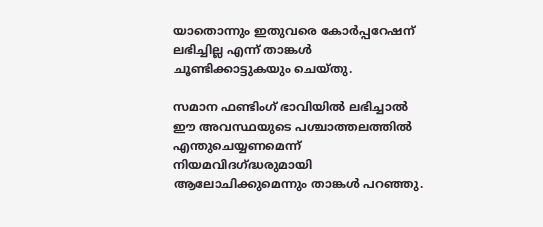യാതൊന്നും ഇതുവരെ കോർപ്പറേഷന് ലഭിച്ചില്ല എന്ന് താങ്കള്‍ ചൂണ്ടിക്കാട്ടുകയും ചെയ്തു.

സമാന ഫണ്ടിംഗ് ഭാവിയില്‍ ലഭിച്ചാല്‍ ഈ അവസ്ഥയുടെ പശ്ചാത്തലത്തില്‍ എന്തുചെയ്യണമെന്ന് നിയമവിദഗ്‌ദ്ധരുമായി ആലോചിക്കുമെന്നും താങ്കള്‍ പറഞ്ഞു.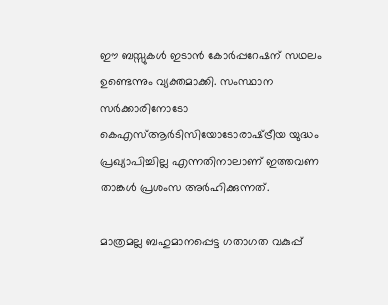ഈ ബസ്സുകള്‍ ഇടാൻ കോർപ്പറേഷന് സഥലം ഉണ്ടെന്നും വ്യക്തമാക്കി. സംസ്ഥാന സർക്കാരിനോടോ കെഎസ്‌ആര്‍ടിസിയോടോരാഷ്‌ട്രീയ യുദ്ധം പ്രഖ്യാപിച്ചില്ല എന്നതിനാലാണ് ഇത്തവണ താങ്കള്‍ പ്രശംസ അർഹിക്കുന്നത്.

മാത്രമല്ല ബഹുമാനപ്പെട്ട ഗതാഗത വകുപ്പ്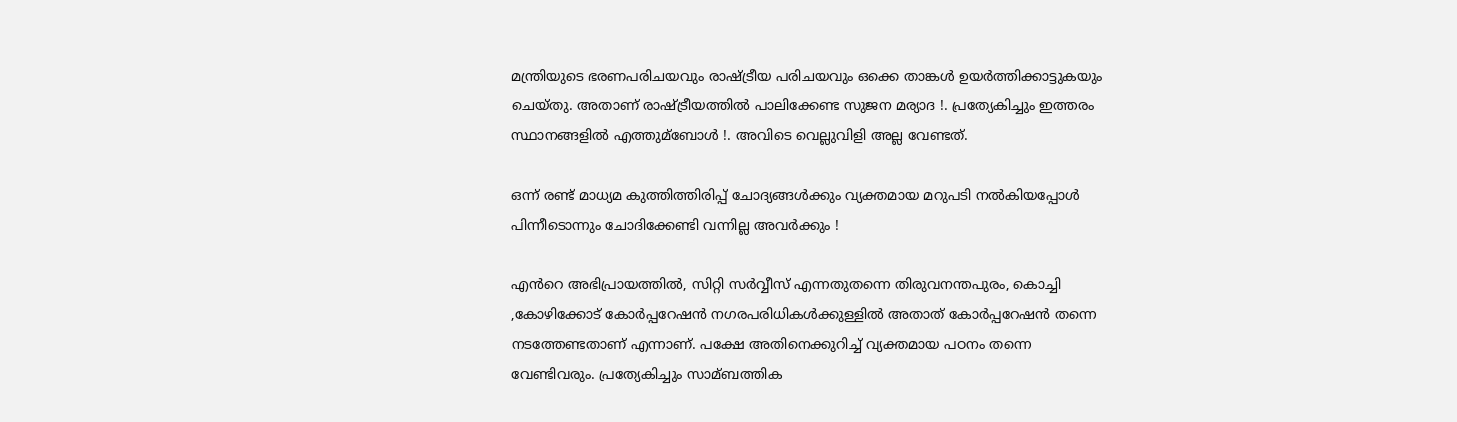മന്ത്രിയുടെ ഭരണപരിചയവും രാഷ്‌ട്രീയ പരിചയവും ഒക്കെ താങ്കള്‍ ഉയർത്തിക്കാട്ടുകയും ചെയ്തു. അതാണ് രാഷ്‌ട്രീയത്തില്‍ പാലിക്കേണ്ട സുജന മര്യാദ !. പ്രത്യേകിച്ചും ഇത്തരം സ്ഥാനങ്ങളില്‍ എത്തുമ്ബോള്‍ !. അവിടെ വെല്ലുവിളി അല്ല വേണ്ടത്.

ഒന്ന് രണ്ട് മാധ്യമ കുത്തിത്തിരിപ്പ് ചോദ്യങ്ങള്‍ക്കും വ്യക്തമായ മറുപടി നല്‍കിയപ്പോള്‍ പിന്നീടൊന്നും ചോദിക്കേണ്ടി വന്നില്ല അവർക്കും !

എൻറെ അഭിപ്രായത്തില്‍, സിറ്റി സർവ്വീസ് എന്നതുതന്നെ തിരുവനന്തപുരം, കൊച്ചി ,കോഴിക്കോട് കോർപ്പറേഷൻ നഗരപരിധികള്‍ക്കുള്ളില്‍ അതാത് കോർപ്പറേഷൻ തന്നെ നടത്തേണ്ടതാണ് എന്നാണ്. പക്ഷേ അതിനെക്കുറിച്ച്‌ വ്യക്തമായ പഠനം തന്നെ വേണ്ടിവരും. പ്രത്യേകിച്ചും സാമ്ബത്തിക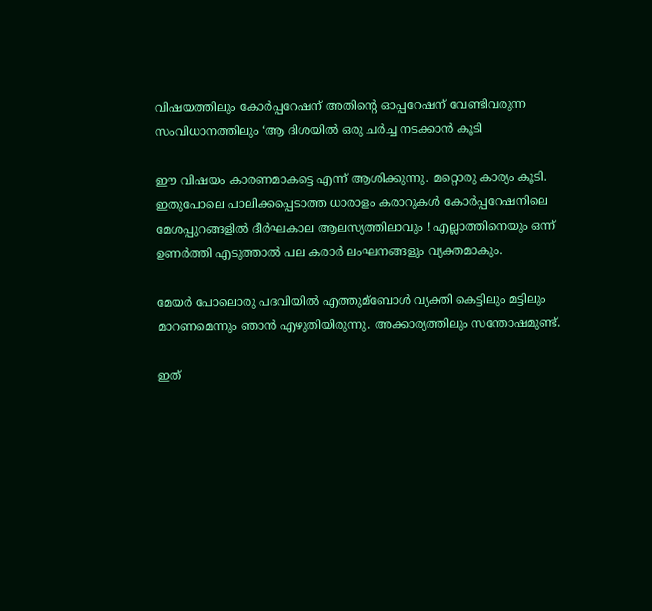വിഷയത്തിലും കോർപ്പറേഷന് അതിന്റെ ഓപ്പറേഷന് വേണ്ടിവരുന്ന സംവിധാനത്തിലും ‘ആ ദിശയില്‍ ഒരു ചർച്ച നടക്കാൻ കൂടി

ഈ വിഷയം കാരണമാകട്ടെ എന്ന് ആശിക്കുന്നു. മറ്റൊരു കാര്യം കൂടി. ഇതുപോലെ പാലിക്കപ്പെടാത്ത ധാരാളം കരാറുകള്‍ കോർപ്പറേഷനിലെ മേശപ്പുറങ്ങളില്‍ ദീർഘകാല ആലസ്യത്തിലാവും ! എല്ലാത്തിനെയും ഒന്ന് ഉണർത്തി എടുത്താല്‍ പല കരാർ ലംഘനങ്ങളും വ്യക്തമാകും.

മേയർ പോലൊരു പദവിയില്‍ എത്തുമ്ബോള്‍ വ്യക്തി കെട്ടിലും മട്ടിലും മാറണമെന്നും ഞാൻ എഴുതിയിരുന്നു. അക്കാര്യത്തിലും സന്തോഷമുണ്ട്.

ഇത്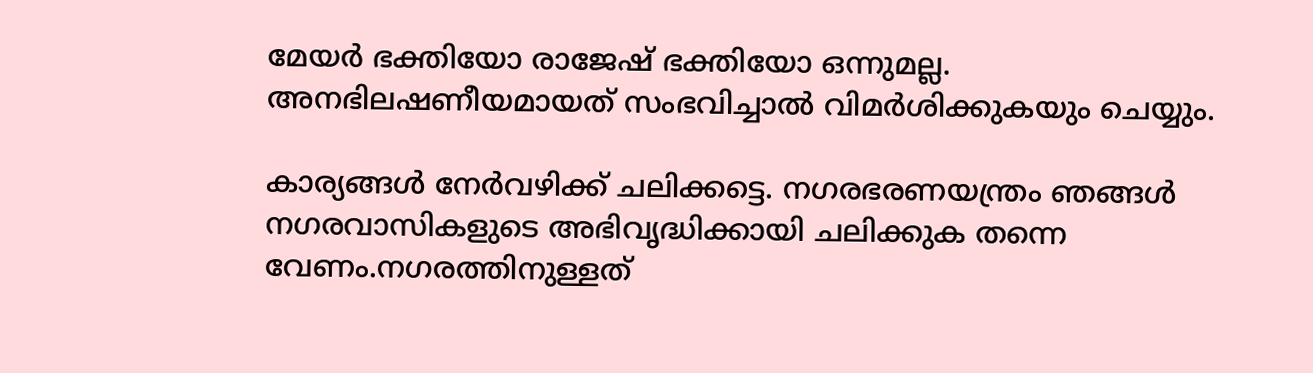മേയർ ഭക്തിയോ രാജേഷ് ഭക്തിയോ ഒന്നുമല്ല. അനഭിലഷണീയമായത് സംഭവിച്ചാല്‍ വിമർശിക്കുകയും ചെയ്യും.

കാര്യങ്ങള്‍ നേർവഴിക്ക് ചലിക്കട്ടെ. നഗരഭരണയന്ത്രം ഞങ്ങള്‍ നഗരവാസികളുടെ അഭിവൃദ്ധിക്കായി ചലിക്കുക തന്നെ വേണം.നഗരത്തിനുള്ളത്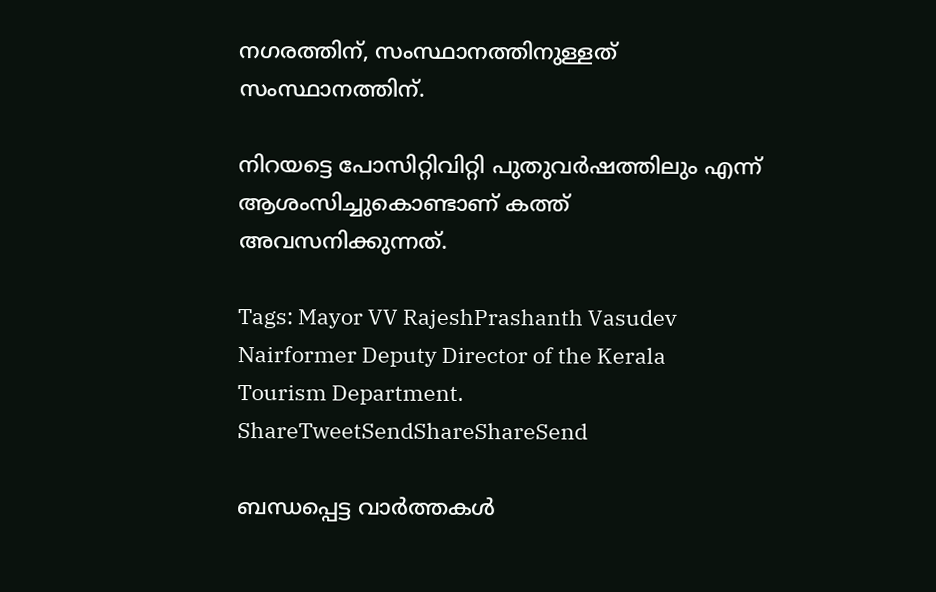നഗരത്തിന്, സംസ്ഥാനത്തിനുള്ളത് സംസ്ഥാനത്തിന്.

നിറയട്ടെ പോസിറ്റിവിറ്റി പുതുവർഷത്തിലും എന്ന് ആശംസിച്ചുകൊണ്ടാണ് കത്ത് അവസനിക്കുന്നത്.

Tags: Mayor VV RajeshPrashanth Vasudev Nairformer Deputy Director of the Kerala Tourism Department.
ShareTweetSendShareShareSend

ബന്ധപ്പെട്ട വാര്‍ത്തകള്‍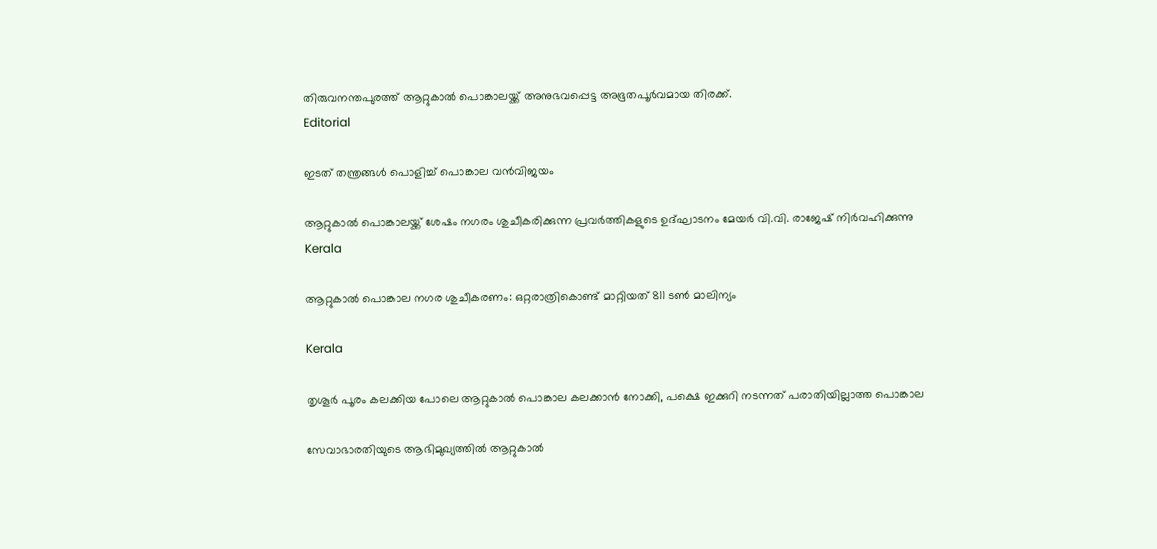തിരുവനന്തപുരത്ത് ആറ്റുകാല്‍ പൊങ്കാലയ്ക്ക് അനുഭവപ്പെട്ട അഭൂതപൂര്‍വമായ തിരക്ക്.
Editorial

ഇടത് തന്ത്രങ്ങള്‍ പൊളിച്ച് പൊങ്കാല വന്‍വിജയം

ആറ്റുകാല്‍ പൊങ്കാലയ്ക്ക് ശേഷം നഗരം ശുചീകരിക്കുന്ന പ്രവര്‍ത്തികളുടെ ഉദ്ഘാടനം മേയര്‍ വി.വി. രാജേഷ് നിര്‍വഹിക്കുന്നു
Kerala

ആറ്റുകാല്‍ പൊങ്കാല നഗര ശുചീകരണം: ഒറ്റരാത്രികൊണ്ട് മാറ്റിയത് 811 ടണ്‍ മാലിന്യം

Kerala

തൃശൂർ പൂരം കലക്കിയ പോലെ ആറ്റുകാൽ പൊങ്കാല കലക്കാന്‍ നോക്കി, പക്ഷെ ഇക്കുറി നടന്നത് പരാതിയില്ലാത്ത പൊങ്കാല

സേവാഭാരതിയുടെ ആഭിമുഖ്യത്തില്‍ ആറ്റുകാല്‍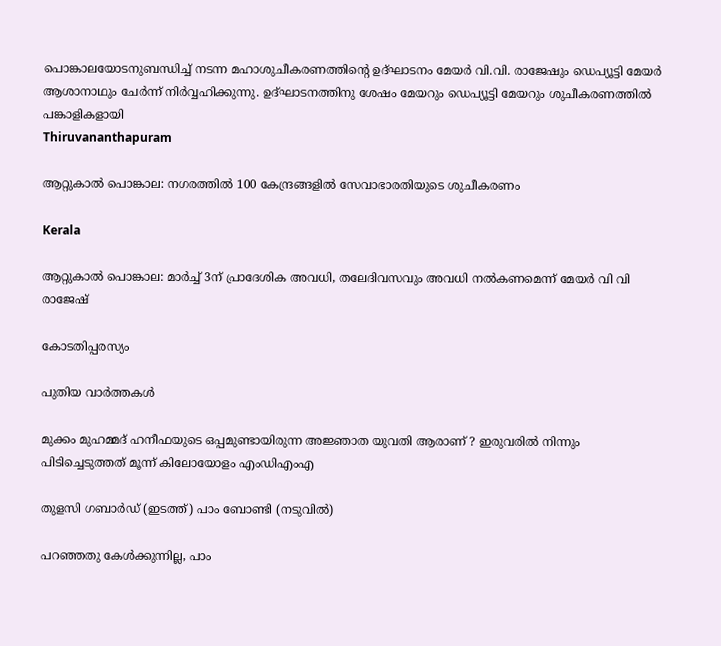പൊങ്കാലയോടനുബന്ധിച്ച് നടന്ന മഹാശുചീകരണത്തിന്റെ ഉദ്ഘാടനം മേയര്‍ വി.വി. രാജേഷും ഡെപ്യൂട്ടി മേയര്‍ ആശാനാഥും ചേര്‍ന്ന് നിര്‍വ്വഹിക്കുന്നു. ഉദ്ഘാടനത്തിനു ശേഷം മേയറും ഡെപ്യൂട്ടി മേയറും ശുചീകരണത്തില്‍ പങ്കാളികളായി
Thiruvananthapuram

ആറ്റുകാല്‍ പൊങ്കാല: നഗരത്തില്‍ 100 കേന്ദ്രങ്ങളില്‍ സേവാഭാരതിയുടെ ശുചീകരണം

Kerala

ആറ്റുകാൽ പൊങ്കാല: മാർച്ച് 3ന് പ്രാദേശിക അവധി, തലേദിവസവും അവധി നൽകണമെന്ന് മേയർ വി വി രാജേഷ്

കോടതിപ്പരസ്യം

പുതിയ വാര്‍ത്തകള്‍

മുക്കം മുഹമ്മദ് ഹനീഫയുടെ ഒപ്പമുണ്ടായിരുന്ന അജ്ഞാത യുവതി ആരാണ് ? ഇരുവരിൽ നിന്നും പിടിച്ചെടുത്തത് മൂന്ന് കിലോയോളം എംഡിഎംഎ

തുളസി ഗബാര്‍ഡ് (ഇടത്ത്) പാം ബോണ്ടി (നടുവില്‍)

പറഞ്ഞതു കേള്‍ക്കുന്നില്ല, പാം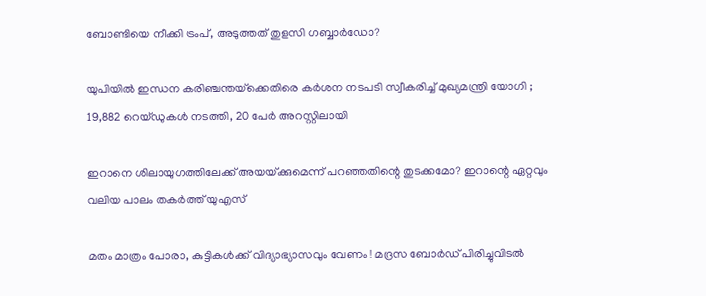ബോണ്ടിയെ നീക്കി ട്രംപ്, അടുത്തത് തുളസി ഗബ്ബാര്‍ഡോ?

യുപിയിൽ ഇന്ധന കരിഞ്ചന്തയ്‌ക്കെതിരെ കർശന നടപടി സ്വീകരിച്ച് മുഖ്യമന്ത്രി യോഗി ; 19,882 റെയ്ഡുകൾ നടത്തി, 20 പേർ അറസ്റ്റിലായി

ഇറാനെ ശിലായുഗത്തിലേക്ക് അയയ്‌ക്കുമെന്ന് പറഞ്ഞതിന്റെ തുടക്കമോ? ഇറാന്റെ ഏറ്റവും വലിയ പാലം തകര്‍ത്ത് യുഎസ്

മതം മാത്രം പോരാ, കുട്ടികൾക്ക് വിദ്യാഭ്യാസവും വേണം ! മദ്രസ ബോർഡ് പിരിച്ചുവിടൽ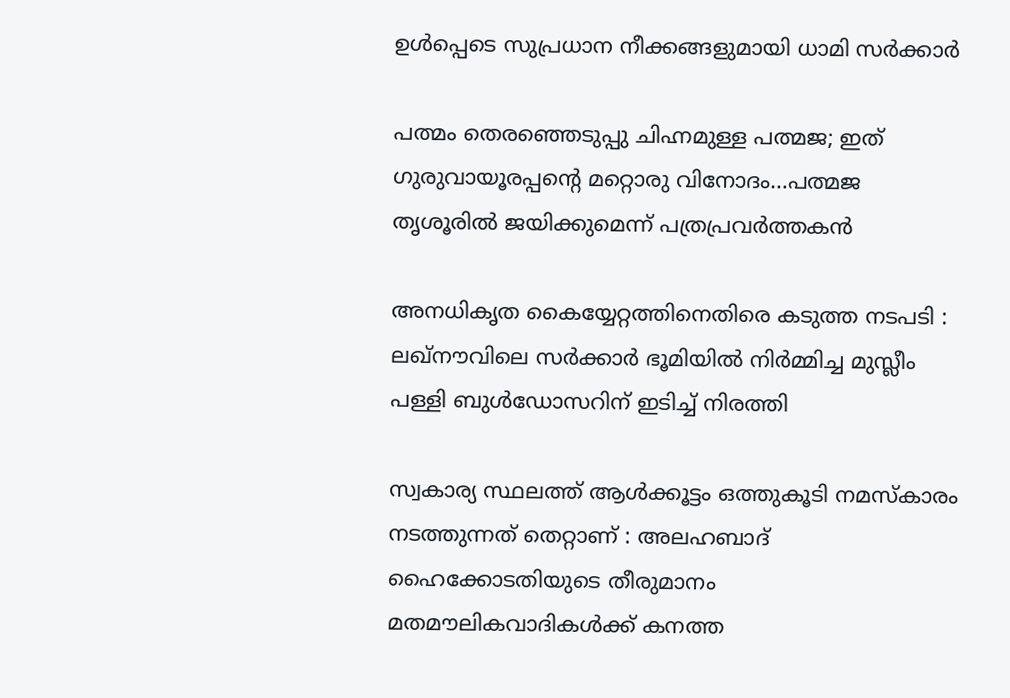ഉൾപ്പെടെ സുപ്രധാന നീക്കങ്ങളുമായി ധാമി സർക്കാർ

പത്മം തെരഞ്ഞെടുപ്പു ചിഹ്നമുള്ള പത്മജ; ഇത് ഗുരുവായൂരപ്പന്റെ മറ്റൊരു വിനോദം…പത്മജ തൃശൂരില്‍ ജയിക്കുമെന്ന് പത്രപ്രവര്‍ത്തകന്‍

അനധികൃത കൈയ്യേറ്റത്തിനെതിരെ കടുത്ത നടപടി : ലഖ്‌നൗവിലെ സർക്കാർ ഭൂമിയിൽ നിർമ്മിച്ച മുസ്ലീം പള്ളി ബുൾഡോസറിന് ഇടിച്ച് നിരത്തി

സ്വകാര്യ സ്ഥലത്ത് ആൾക്കൂട്ടം ഒത്തുകൂടി നമസ്‌കാരം നടത്തുന്നത് തെറ്റാണ് : അലഹബാദ് ഹൈക്കോടതിയുടെ തീരുമാനം മതമൗലികവാദികൾക്ക് കനത്ത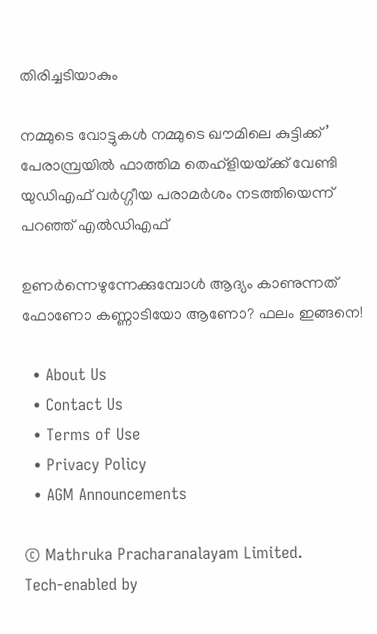തിരിച്ചടിയാകും

നമ്മുടെ വോട്ടുകള്‍ നമ്മുടെ ഖൗമിലെ കുട്ടിക്ക്’ പേരാമ്പ്രയില്‍ ഫാത്തിമ തെഹ്ളിയയ്‌ക്ക് വേണ്ടി യുഡിഎഫ് വര്‍ഗ്ഗീയ പരാമര്‍ശം നടത്തിയെന്ന് പറഞ്ഞ് എല്‍ഡിഎഫ്

ഉണർന്നെഴുന്നേക്കുമ്പോൾ ആദ്യം കാണുന്നത് ഫോണോ കണ്ണാടിയോ ആണോ? ഫലം ഇങ്ങനെ!

  • About Us
  • Contact Us
  • Terms of Use
  • Privacy Policy
  • AGM Announcements

© Mathruka Pracharanalayam Limited.
Tech-enabled by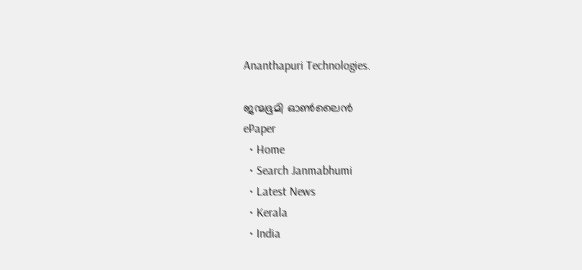Ananthapuri Technologies.

ജന്മഭൂമി ഓണ്‍ലൈന്‍
ePaper
  • Home
  • Search Janmabhumi
  • Latest News
  • Kerala
  • India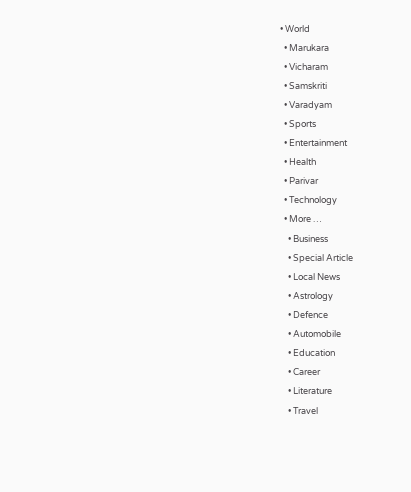• World
  • Marukara
  • Vicharam
  • Samskriti
  • Varadyam
  • Sports
  • Entertainment
  • Health
  • Parivar
  • Technology
  • More …
    • Business
    • Special Article
    • Local News
    • Astrology
    • Defence
    • Automobile
    • Education
    • Career
    • Literature
    • Travel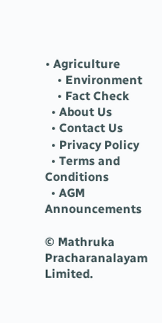• Agriculture
    • Environment
    • Fact Check
  • About Us
  • Contact Us
  • Privacy Policy
  • Terms and Conditions
  • AGM Announcements

© Mathruka Pracharanalayam Limited.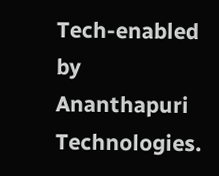Tech-enabled by Ananthapuri Technologies.